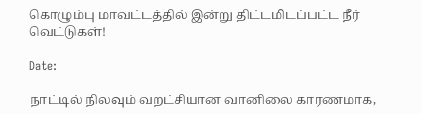கொழும்பு மாவட்டத்தில் இன்று திட்டமிடப்பட்ட நீர் வெட்டுகள்!

Date:

நாட்டில் நிலவும் வறட்சியான வானிலை காரணமாக,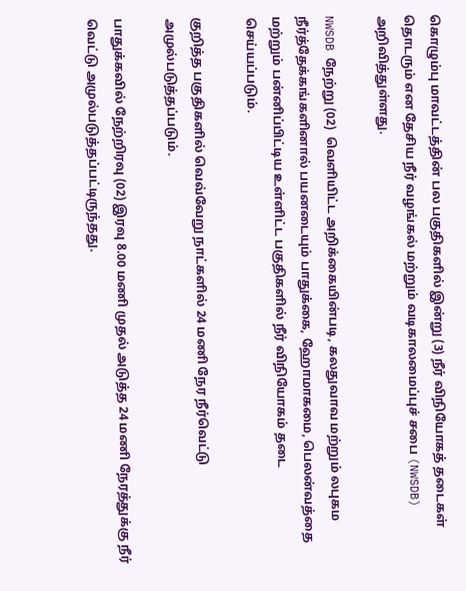கொழும்பு மாவட்டத்தின் பல பகுதிகளில் இன்று (3) நீர் விநியோகத் தடைகள் தொடரும் என தேசிய நீர் வழங்கல் மற்றும் வடிகாலமைப்புச் சபை (NWSDB) அறிவித்துள்ளது.

NWSDB நேற்று (02)  வெளியிட்ட அறிக்கையின்படி, கலதுவாவ மற்றும் லபுகம நீர்த்தேக்கங்களினால் பயனடையும் பாதுக்கை, ஹோமாகமை, பெலன்வத்தை மற்றும் பன்னிப்பிட்டிய உள்ளிட்ட பகுதிகளில் நீர் விநியோகம் தடை செய்யப்படும்.

குறித்த பகுதிகளில் வெவ்வேறு நாட்களில் 24 மணி நேர நீர்வெட்டு அமுல்படுத்தப்படும்.

பாதுக்கவில் நேற்றிரவு (02) இரவு 8.00 மணி முதல் அடுத்த 24 மணி நேரத்துக்கு நீர் வெட்டு அமுல்படுத்தப்பட்டிருந்தது.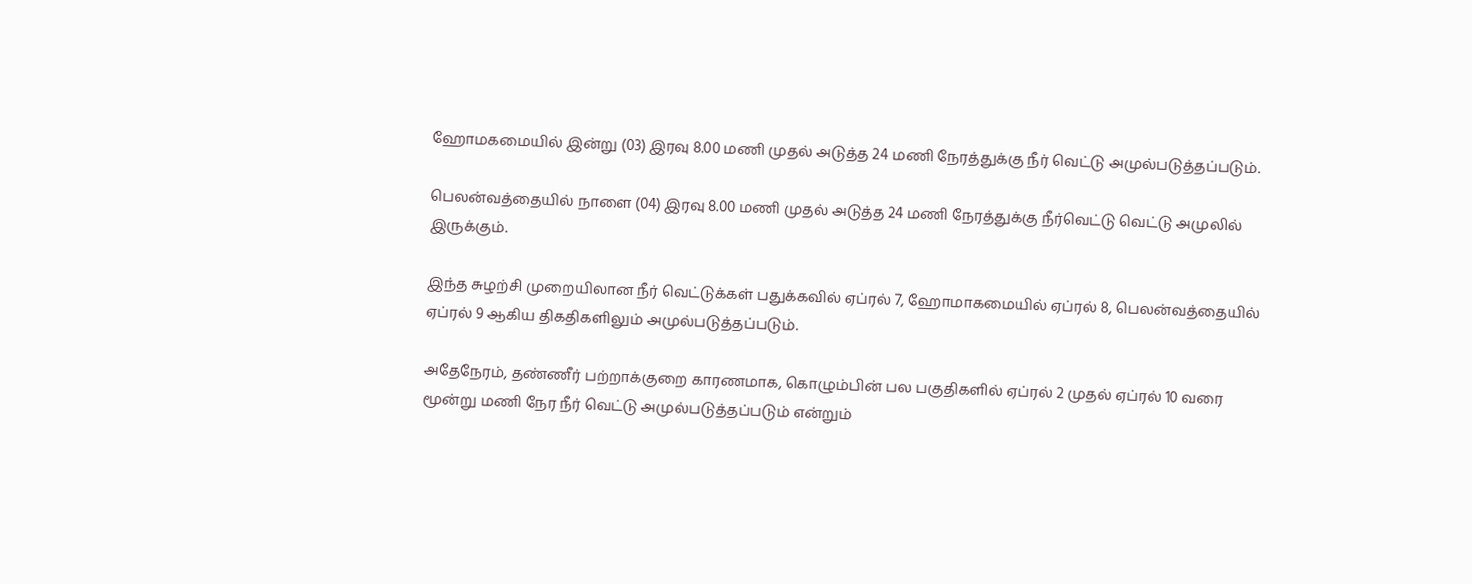ஹோமகமையில் இன்று (03) இரவு 8.00 மணி முதல் அடுத்த 24 மணி நேரத்துக்கு நீர் வெட்டு அமுல்படுத்தப்படும்.

பெலன்வத்தையில் நாளை (04) இரவு 8.00 மணி முதல் அடுத்த 24 மணி நேரத்துக்கு நீர்வெட்டு வெட்டு அமுலில் இருக்கும்.

இந்த சுழற்சி முறையிலான நீர் வெட்டுக்கள் பதுக்கவில் ஏப்ரல் 7, ஹோமாகமையில் ஏப்ரல் 8, பெலன்வத்தையில் ஏப்ரல் 9 ஆகிய திகதிகளிலும் அமுல்படுத்தப்படும்.

அதேநேரம், தண்ணீர் பற்றாக்குறை காரணமாக, கொழும்பின் பல பகுதிகளில் ஏப்ரல் 2 முதல் ஏப்ரல் 10 வரை மூன்று மணி நேர நீர் வெட்டு அமுல்படுத்தப்படும் என்றும்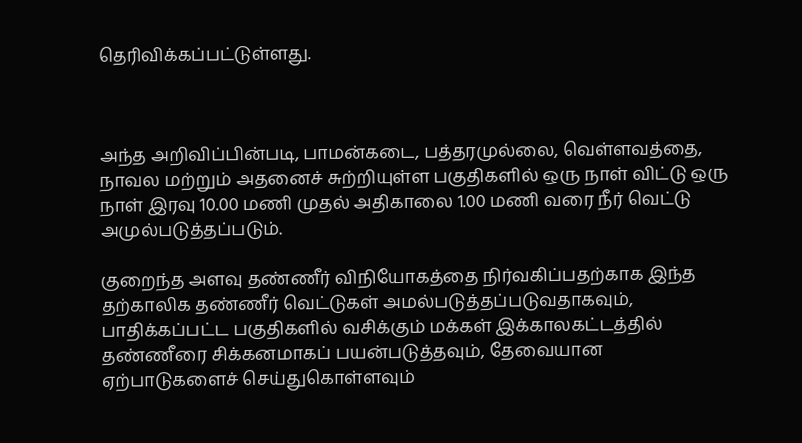தெரிவிக்கப்பட்டுள்ளது.



அந்த அறிவிப்பின்படி, பாமன்கடை, பத்தரமுல்லை, வெள்ளவத்தை, நாவல மற்றும் அதனைச் சுற்றியுள்ள பகுதிகளில் ஒரு நாள் விட்டு ஒரு நாள் இரவு 10.00 மணி முதல் அதிகாலை 1.00 மணி வரை நீர் வெட்டு அமுல்படுத்தப்படும்.

குறைந்த அளவு தண்ணீர் விநியோகத்தை நிர்வகிப்பதற்காக இந்த தற்காலிக தண்ணீர் வெட்டுகள் அமல்படுத்தப்படுவதாகவும், பாதிக்கப்பட்ட பகுதிகளில் வசிக்கும் மக்கள் இக்காலகட்டத்தில் தண்ணீரை சிக்கனமாகப் பயன்படுத்தவும், தேவையான ஏற்பாடுகளைச் செய்துகொள்ளவும்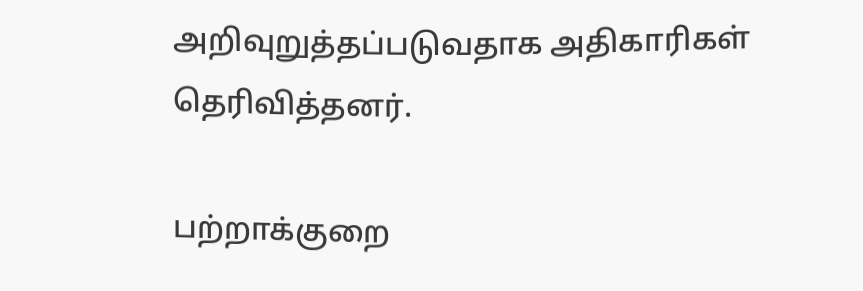அறிவுறுத்தப்படுவதாக அதிகாரிகள் தெரிவித்தனர்.

பற்றாக்குறை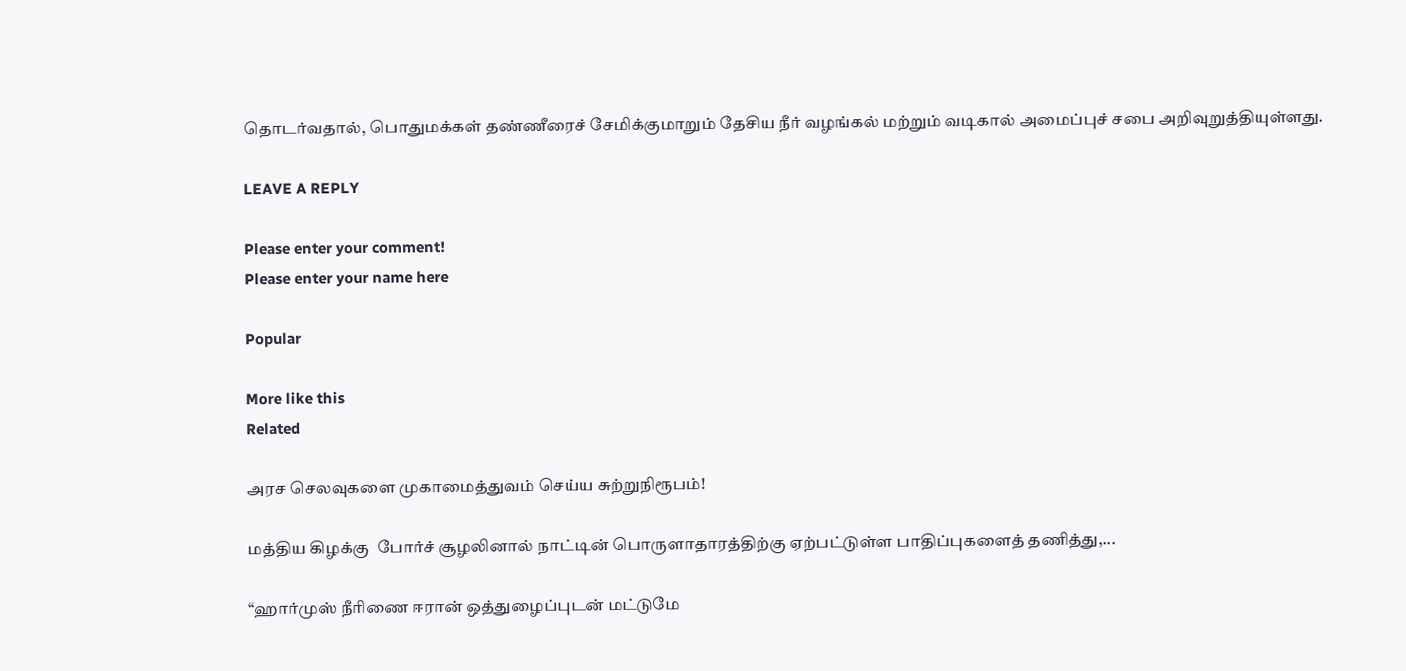தொடர்வதால், பொதுமக்கள் தண்ணீரைச் சேமிக்குமாறும் தேசிய நீர் வழங்கல் மற்றும் வடிகால் அமைப்புச் சபை அறிவுறுத்தியுள்ளது.

LEAVE A REPLY

Please enter your comment!
Please enter your name here

Popular

More like this
Related

அரச செலவுகளை முகாமைத்துவம் செய்ய சுற்றுநிரூபம்!

மத்திய கிழக்கு  போர்ச் சூழலினால் நாட்டின் பொருளாதாரத்திற்கு ஏற்பட்டுள்ள பாதிப்புகளைத் தணித்து,...

“ஹார்முஸ் நீரிணை ஈரான் ஒத்துழைப்புடன் மட்டுமே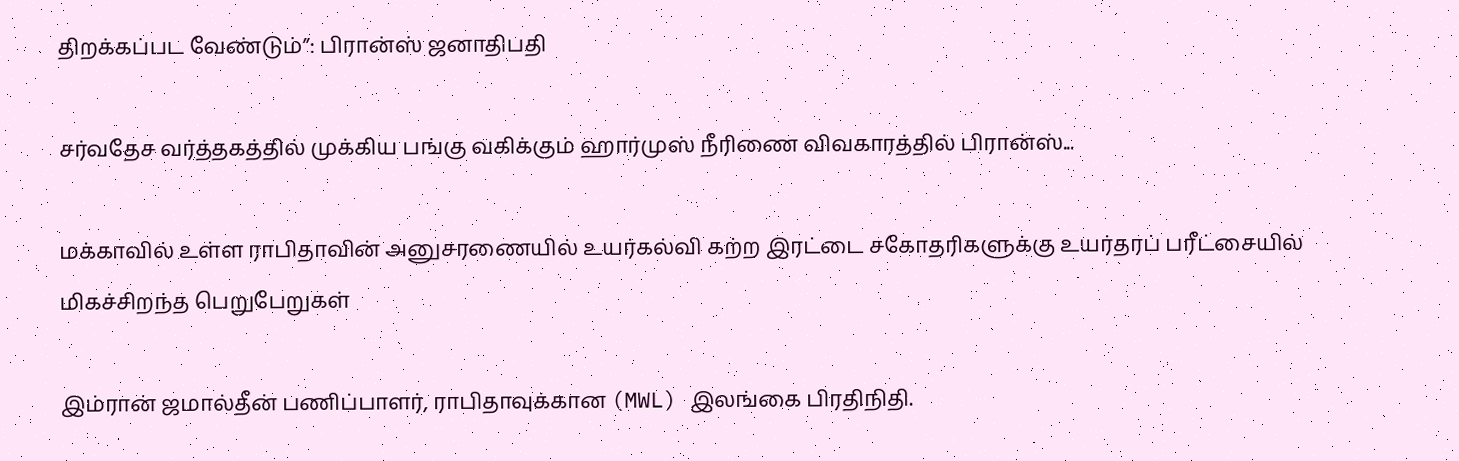திறக்கப்பட வேண்டும்”: பிரான்ஸ் ஜனாதிபதி

சர்வதேச வர்த்தகத்தில் முக்கிய பங்கு வகிக்கும் ஹார்முஸ் நீரிணை விவகாரத்தில் பிரான்ஸ்...

மக்காவில் உள்ள ராபிதாவின் அனுசரணையில் உயர்கல்வி கற்ற இரட்டை சகோதரிகளுக்கு உயர்தரப் பரீட்சையில் மிகச்சிறந்த பெறுபேறுகள்

இம்ரான் ஜமால்தீன் பணிப்பாளர், ராபிதாவுக்கான (MWL) இலங்கை பிரதிநிதி.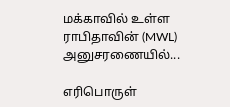மக்காவில் உள்ள ராபிதாவின் (MWL) அனுசரணையில்...

எரிபொருள்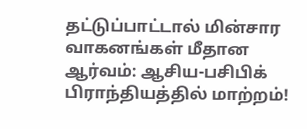தட்டுப்பாட்டால் மின்சார வாகனங்கள் மீதான ஆர்வம்: ஆசிய-பசிபிக் பிராந்தியத்தில் மாற்றம்!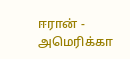ஈரான் - அமெரிக்கா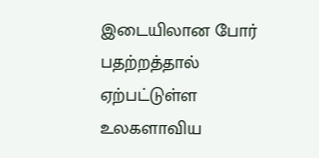இடையிலான போர் பதற்றத்தால் ஏற்பட்டுள்ள உலகளாவிய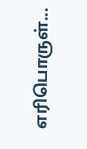எரிபொருள்...